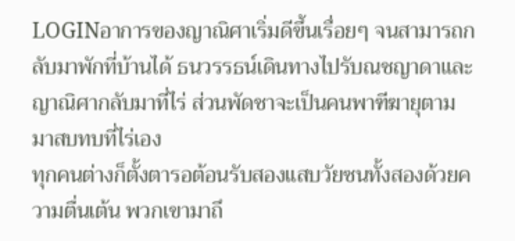LOGINอาการของญาณิศาเริ่มดีขึ้นเรื่อยๆ จนสามารถกลับมาพักที่บ้านได้ ธนวรรธน์เดินทางไปรับณชญาดาและญาณิศากลับมาที่ไร่ ส่วนพัดชาจะเป็นคนพาฑีฆายุตามมาสบทบที่ไร่เอง
ทุกคนต่างก็ตั้งตารอต้อนรับสองแสบวัยซนทั้งสองด้วยความตื่นเต้น พวกเขามาถึ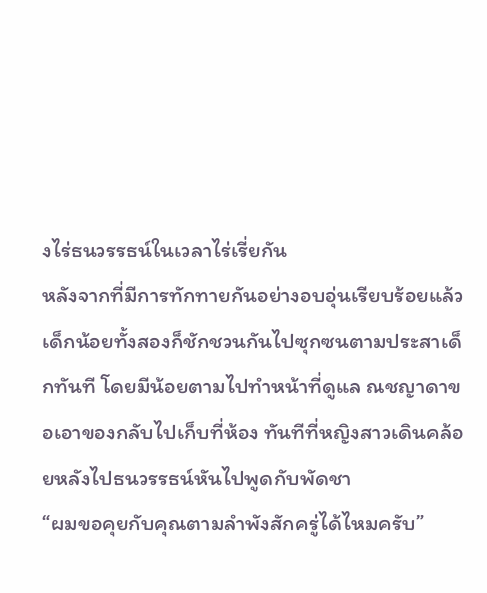งไร่ธนวรรธน์ในเวลาไร่เรี่ยกัน
หลังจากที่มีการทักทายกันอย่างอบอุ่นเรียบร้อยแล้ว เด็กน้อยทั้งสองก็ชักชวนกันไปซุกซนตามประสาเด็กทันที โดยมีน้อยตามไปทำหน้าที่ดูแล ณชญาดาขอเอาของกลับไปเก็บที่ห้อง ทันทีที่หญิงสาวเดินคล้อยหลังไปธนวรรธน์หันไปพูดกับพัดชา
“ผมขอคุยกับคุณตามลำพังสักครู่ได้ไหมครับ”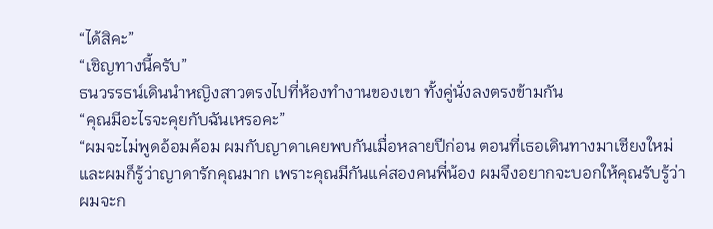“ได้สิคะ”
“เชิญทางนี้ครับ”
ธนวรรธน์เดินนำหญิงสาวตรงไปที่ห้องทำงานของเขา ทั้งคู่นั่งลงตรงข้ามกัน
“คุณมีอะไรจะคุยกับฉันเหรอคะ”
“ผมจะไม่พูดอ้อมค้อม ผมกับญาดาเคยพบกันเมื่อหลายปีก่อน ตอนที่เธอเดินทางมาเชียงใหม่ และผมก็รู้ว่าญาดารักคุณมาก เพราะคุณมีกันแค่สองคนพี่น้อง ผมจึงอยากจะบอกให้คุณรับรู้ว่าผมจะก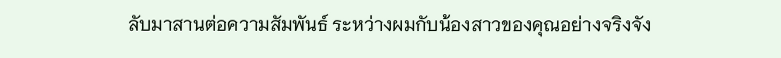ลับมาสานต่อความสัมพันธ์ ระหว่างผมกับน้องสาวของคุณอย่างจริงจัง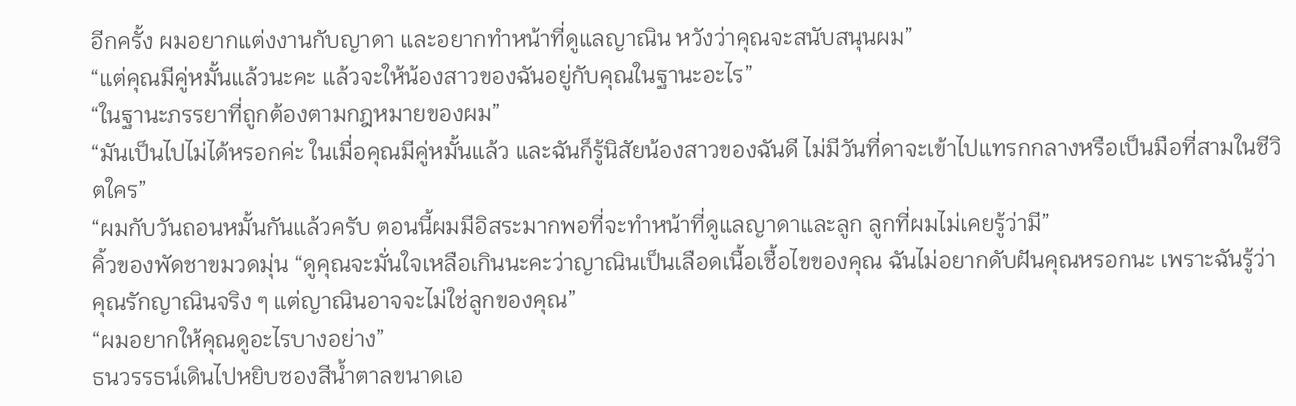อีกครั้ง ผมอยากแต่งงานกับญาดา และอยากทำหน้าที่ดูแลญาณิน หวังว่าคุณจะสนับสนุนผม”
“แต่คุณมีคู่หมั้นแล้วนะคะ แล้วจะให้น้องสาวของฉันอยู่กับคุณในฐานะอะไร”
“ในฐานะภรรยาที่ถูกต้องตามกฎหมายของผม”
“มันเป็นไปไม่ได้หรอกค่ะ ในเมื่อคุณมีคู่หมั้นแล้ว และฉันก็รู้นิสัยน้องสาวของฉันดี ไม่มีวันที่ดาจะเข้าไปแทรกกลางหรือเป็นมือที่สามในชีวิตใคร”
“ผมกับวันถอนหมั้นกันแล้วครับ ตอนนี้ผมมีอิสระมากพอที่จะทำหน้าที่ดูแลญาดาและลูก ลูกที่ผมไม่เคยรู้ว่ามี”
คิ้วของพัดชาขมวดมุ่น “ดูคุณจะมั่นใจเหลือเกินนะคะว่าญาณินเป็นเลือดเนื้อเชื้อไขของคุณ ฉันไม่อยากดับฝันคุณหรอกนะ เพราะฉันรู้ว่าคุณรักญาณินจริง ๆ แต่ญาณินอาจจะไม่ใช่ลูกของคุณ”
“ผมอยากให้คุณดูอะไรบางอย่าง”
ธนวรรธน์เดินไปหยิบซองสีน้ำตาลขนาดเอ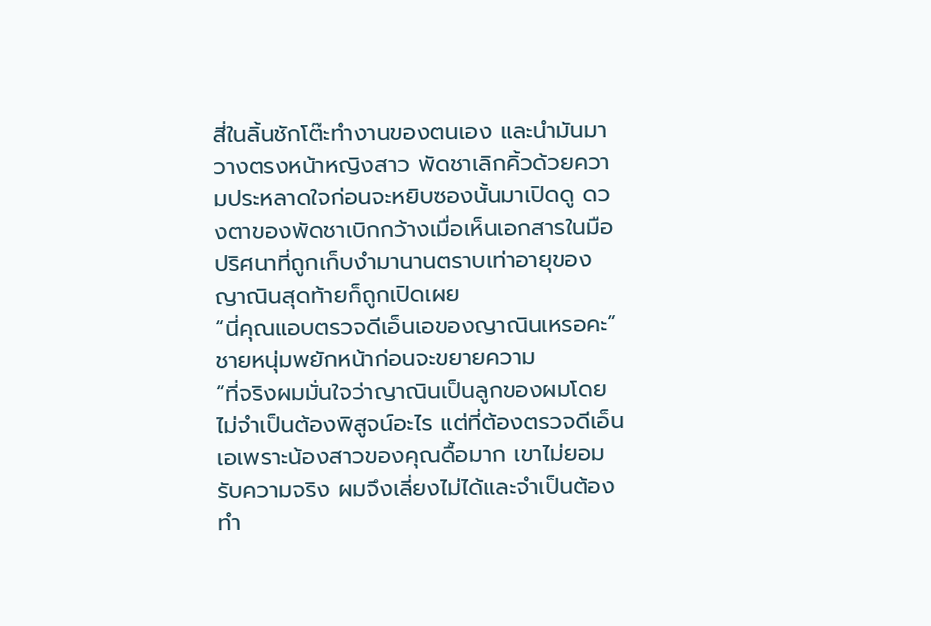สี่ในลิ้นชักโต๊ะทำงานของตนเอง และนำมันมาวางตรงหน้าหญิงสาว พัดชาเลิกคิ้วด้วยความประหลาดใจก่อนจะหยิบซองนั้นมาเปิดดู ดวงตาของพัดชาเบิกกว้างเมื่อเห็นเอกสารในมือ ปริศนาที่ถูกเก็บงำมานานตราบเท่าอายุของญาณินสุดท้ายก็ถูกเปิดเผย
“นี่คุณแอบตรวจดีเอ็นเอของญาณินเหรอคะ”
ชายหนุ่มพยักหน้าก่อนจะขยายความ
“ที่จริงผมมั่นใจว่าญาณินเป็นลูกของผมโดยไม่จำเป็นต้องพิสูจน์อะไร แต่ที่ต้องตรวจดีเอ็นเอเพราะน้องสาวของคุณดื้อมาก เขาไม่ยอมรับความจริง ผมจึงเลี่ยงไม่ได้และจำเป็นต้องทำ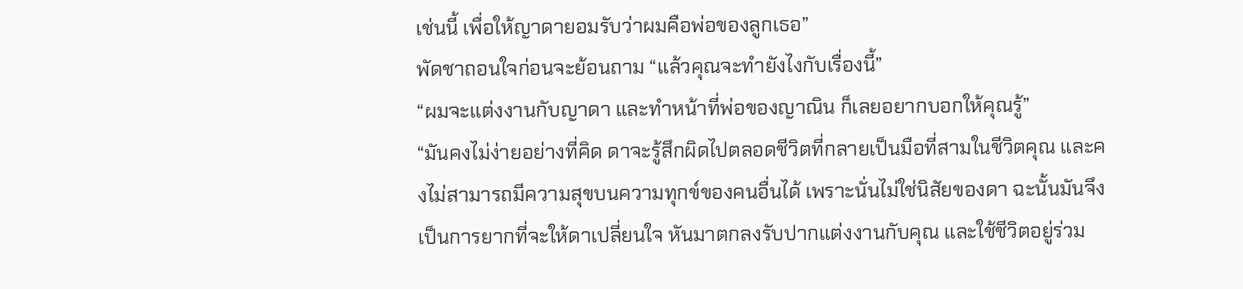เช่นนี้ เพื่อให้ญาดายอมรับว่าผมคือพ่อของลูกเธอ”
พัดชาถอนใจก่อนจะย้อนถาม “แล้วคุณจะทำยังไงกับเรื่องนี้”
“ผมจะแต่งงานกับญาดา และทำหน้าที่พ่อของญาณิน ก็เลยอยากบอกให้คุณรู้”
“มันคงไม่ง่ายอย่างที่คิด ดาจะรู้สึกผิดไปตลอดชีวิตที่กลายเป็นมือที่สามในชีวิตคุณ และคงไม่สามารถมีความสุขบนความทุกข์ของคนอื่นได้ เพราะนั่นไม่ใช่นิสัยของดา ฉะนั้นมันจึงเป็นการยากที่จะให้ดาเปลี่ยนใจ หันมาตกลงรับปากแต่งงานกับคุณ และใช้ชีวิตอยู่ร่วม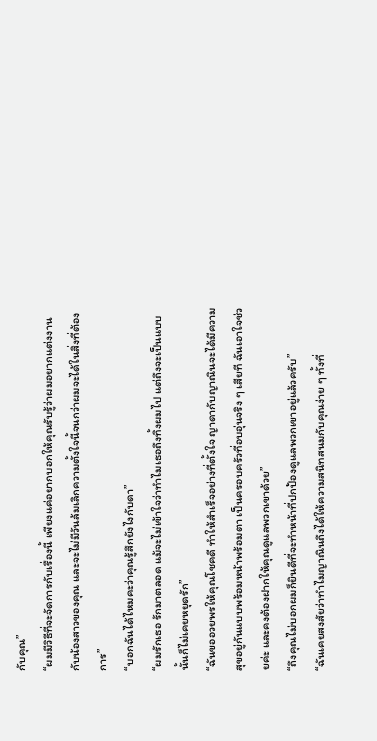กับคุณ”
“ผมมีวิธีที่จะจัดการกับเรื่องนี้ เพียงแค่อยากบอกให้คุณรับรู้ว่าผมอยากแต่งงานกับน้องสาวของคุณ และจะไม่มีวันล้มเลิกความตั้งใจนี้จนกว่าผมจะได้ในสิ่งที่ต้องการ”
“บอกฉันได้ไหมคะว่าคุณรู้สึกยังไงกับดา”
“ผมรักเธอ รักมาตลอด แม้จะไม่เข้าใจว่าทำไมเธอถึงทิ้งผมไป แต่ถึงจะเป็นแบบนั้นก็ไม่เคยหยุดรัก”
“ฉันขออวยพรให้คุณโชคดี ทำให้สำเร็จอย่างที่ตั้งใจ ญาดากับญาณินจะได้มีความสุขอยู่กันแบบพร้อมหน้าพร้อมตา เป็นครอบครัวที่อบอุ่นจริง ๆ เสียที ฉันเอาใจช่วยค่ะ และคงต้องฝากให้คุณดูแลพวกเขาด้วย”
“ถึงคุณไม่บอกผมก็ยินดีที่จะทำหน้าที่ปกป้องดูแลพวกเขาอยู่แล้วครับ”
“ฉันเคยสงสัยว่าทำไมญาณินถึงได้ให้ความสนิทสนมกับคุณง่าย ๆ ทั้งที่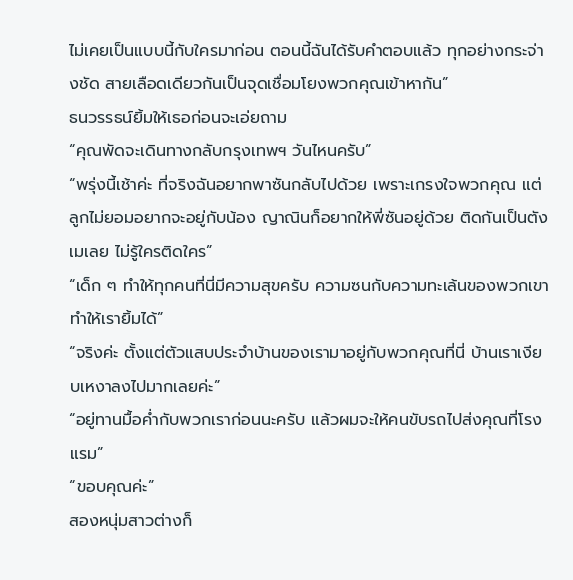ไม่เคยเป็นแบบนี้กับใครมาก่อน ตอนนี้ฉันได้รับคำตอบแล้ว ทุกอย่างกระจ่างชัด สายเลือดเดียวกันเป็นจุดเชื่อมโยงพวกคุณเข้าหากัน”
ธนวรรธน์ยิ้มให้เธอก่อนจะเอ่ยถาม
“คุณพัดจะเดินทางกลับกรุงเทพฯ วันไหนครับ”
“พรุ่งนี้เช้าค่ะ ที่จริงฉันอยากพาซันกลับไปด้วย เพราะเกรงใจพวกคุณ แต่ลูกไม่ยอมอยากจะอยู่กับน้อง ญาณินก็อยากให้พี่ซันอยู่ด้วย ติดกันเป็นตังเมเลย ไม่รู้ใครติดใคร”
“เด็ก ๆ ทำให้ทุกคนที่นี่มีความสุขครับ ความซนกับความทะเล้นของพวกเขาทำให้เรายิ้มได้”
“จริงค่ะ ตั้งแต่ตัวแสบประจำบ้านของเรามาอยู่กับพวกคุณที่นี่ บ้านเราเงียบเหงาลงไปมากเลยค่ะ”
“อยู่ทานมื้อค่ำกับพวกเราก่อนนะครับ แล้วผมจะให้คนขับรถไปส่งคุณที่โรงแรม”
“ขอบคุณค่ะ”
สองหนุ่มสาวต่างก็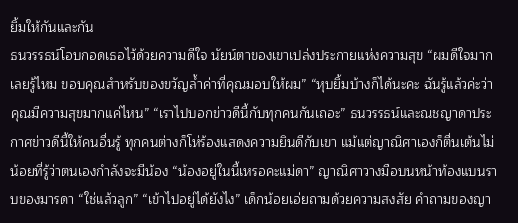ยิ้มให้กันและกัน
ธนวรรธน์โอบกอดเธอไว้ด้วยความดีใจ นัยน์ตาของเขาเปล่งประกายแห่งความสุข “ผมดีใจมากเลยรู้ไหม ขอบคุณสำหรับของขวัญล้ำค่าที่คุณมอบให้ผม” “หุบยิ้มบ้างก็ได้นะคะ ฉันรู้แล้วค่ะว่าคุณมีความสุขมากแค่ไหน” “เราไปบอกข่าวดีนี้กับทุกคนกันเถอะ” ธนวรรธน์และณชญาดาประกาศข่าวดีนี้ให้คนอื่นรู้ ทุกคนต่างก็โห่ร้องแสดงความยินดีกับเขา แม้แต่ญาณิศาเองก็ตื่นเต้นไม่น้อยที่รู้ว่าตนเองกำลังจะมีน้อง “น้องอยู่ในนี้เหรอคะแม่ดา” ญาณิศาวางมือบนหน้าท้องแบนราบของมารดา “ใช่แล้วลูก” “เข้าไปอยู่ได้ยังไง” เด็กน้อยเอ่ยถามด้วยความสงสัย คำถามของญา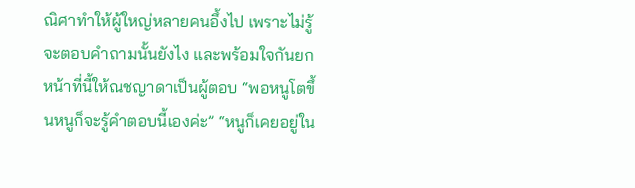ณิศาทำให้ผู้ใหญ่หลายคนอึ้งไป เพราะไม่รู้จะตอบคำถามนั้นยังไง และพร้อมใจกันยกหน้าที่นี้ให้ณชญาดาเป็นผู้ตอบ “พอหนูโตขึ้นหนูก็จะรู้คำตอบนี้เองค่ะ” “หนูก็เคยอยู่ใน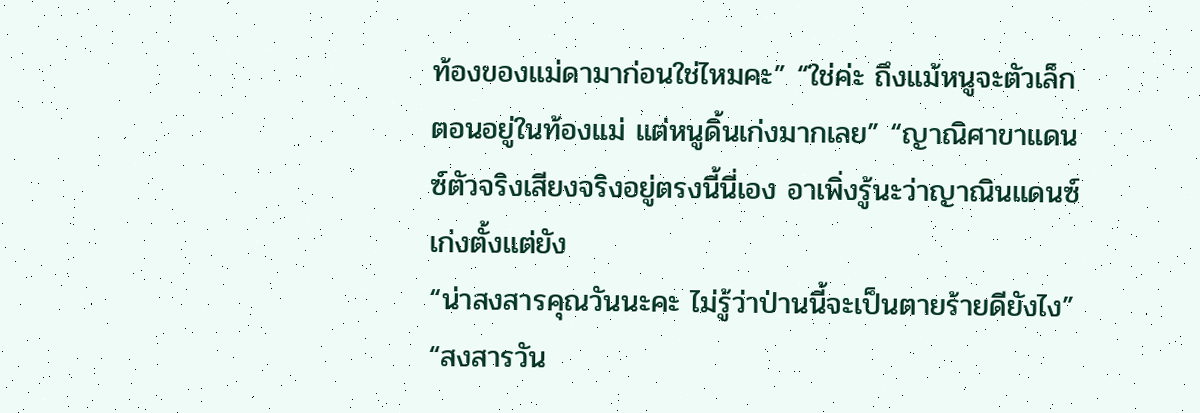ท้องของแม่ดามาก่อนใช่ไหมคะ” “ใช่ค่ะ ถึงแม้หนูจะตัวเล็กตอนอยู่ในท้องแม่ แต่หนูดิ้นเก่งมากเลย” “ญาณิศาขาแดนซ์ตัวจริงเสียงจริงอยู่ตรงนี้นี่เอง อาเพิ่งรู้นะว่าญาณินแดนซ์เก่งตั้งแต่ยัง
“น่าสงสารคุณวันนะคะ ไม่รู้ว่าป่านนี้จะเป็นตายร้ายดียังไง” “สงสารวัน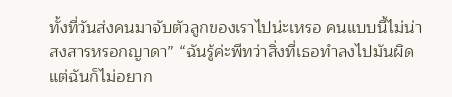ทั้งที่วันส่งคนมาจับตัวลูกของเราไปน่ะเหรอ คนแบบนี้ไม่น่าสงสารหรอกญาดา” “ฉันรู้ค่ะพีทว่าสิ่งที่เธอทำลงไปมันผิด แต่ฉันก็ไม่อยาก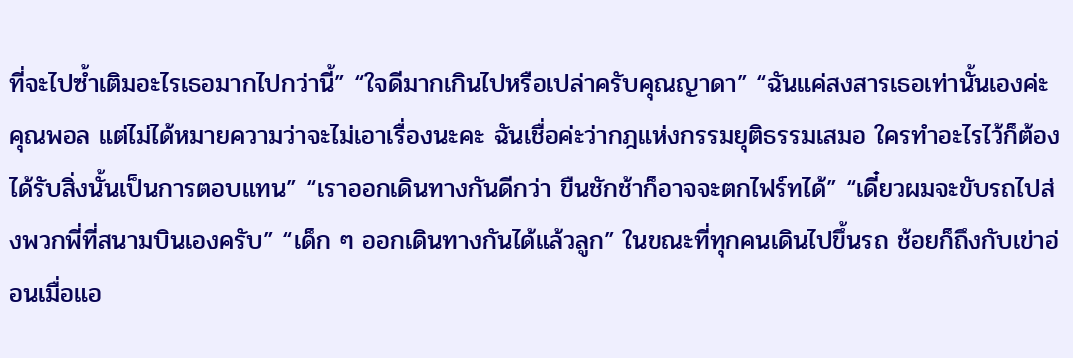ที่จะไปซ้ำเติมอะไรเธอมากไปกว่านี้” “ใจดีมากเกินไปหรือเปล่าครับคุณญาดา” “ฉันแค่สงสารเธอเท่านั้นเองค่ะคุณพอล แต่ไม่ได้หมายความว่าจะไม่เอาเรื่องนะคะ ฉันเชื่อค่ะว่ากฎแห่งกรรมยุติธรรมเสมอ ใครทำอะไรไว้ก็ต้องได้รับสิ่งนั้นเป็นการตอบแทน” “เราออกเดินทางกันดีกว่า ขืนชักช้าก็อาจจะตกไฟร์ทได้” “เดี๋ยวผมจะขับรถไปส่งพวกพี่ที่สนามบินเองครับ” “เด็ก ๆ ออกเดินทางกันได้แล้วลูก” ในขณะที่ทุกคนเดินไปขึ้นรถ ช้อยก็ถึงกับเข่าอ่อนเมื่อแอ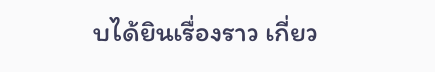บได้ยินเรื่องราว เกี่ยว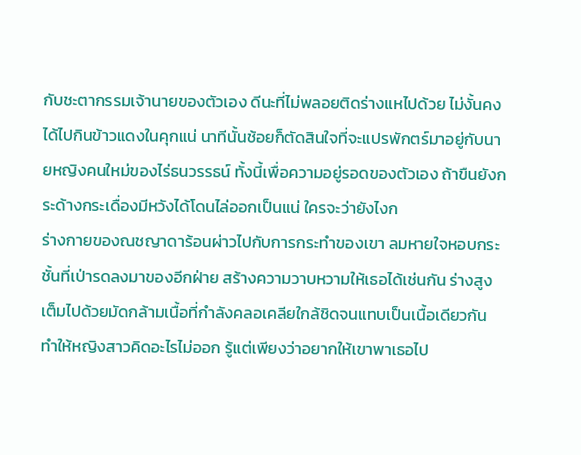กับชะตากรรมเจ้านายของตัวเอง ดีนะที่ไม่พลอยติดร่างแหไปด้วย ไม่งั้นคงได้ไปกินข้าวแดงในคุกแน่ นาทีนั้นช้อยก็ตัดสินใจที่จะแปรพักตร์มาอยู่กับนายหญิงคนใหม่ของไร่ธนวรรธน์ ทั้งนี้เพื่อความอยู่รอดของตัวเอง ถ้าขืนยังกระด้างกระเดื่องมีหวังได้โดนไล่ออกเป็นแน่ ใครจะว่ายังไงก
ร่างกายของณชญาดาร้อนผ่าวไปกับการกระทำของเขา ลมหายใจหอบกระชั้นที่เป่ารดลงมาของอีกฝ่าย สร้างความวาบหวามให้เธอได้เช่นกัน ร่างสูงเต็มไปด้วยมัดกล้ามเนื้อที่กำลังคลอเคลียใกล้ชิดจนแทบเป็นเนื้อเดียวกัน ทำให้หญิงสาวคิดอะไรไม่ออก รู้แต่เพียงว่าอยากให้เขาพาเธอไป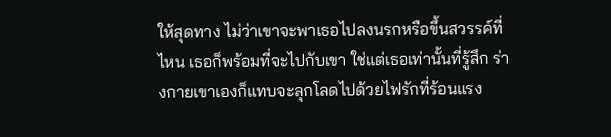ให้สุดทาง ไม่ว่าเขาจะพาเธอไปลงนรกหรือขึ้นสวรรค์ที่ไหน เธอก็พร้อมที่จะไปกับเขา ใช่แต่เธอเท่านั้นที่รู้สึก ร่างกายเขาเองก็แทบจะลุกโลดไปด้วยไฟรักที่ร้อนแรง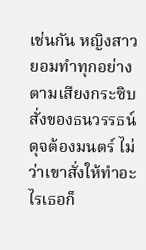เช่นกัน หญิงสาวยอมทำทุกอย่างตามเสียงกระซิบสั่งของธนวรรธน์ดุจต้องมนตร์ ไม่ว่าเขาสั่งให้ทำอะไรเธอก็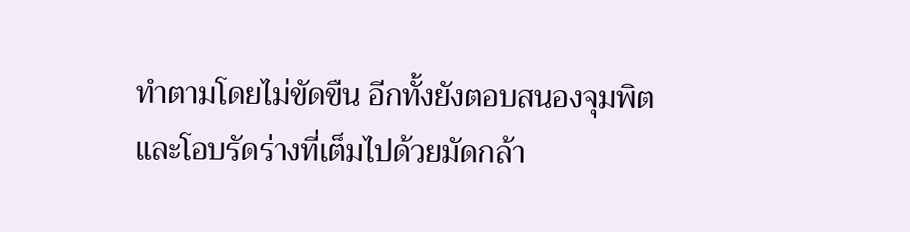ทำตามโดยไม่ขัดขืน อีกทั้งยังตอบสนองจุมพิตและโอบรัดร่างที่เต็มไปด้วยมัดกล้า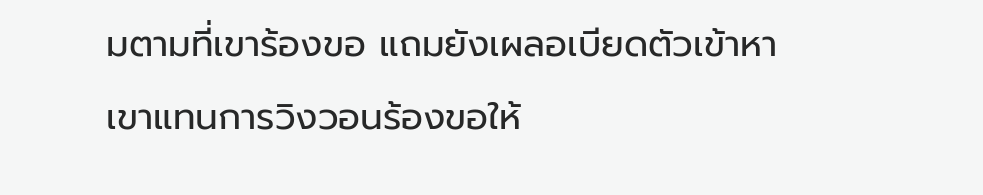มตามที่เขาร้องขอ แถมยังเผลอเบียดตัวเข้าหาเขาแทนการวิงวอนร้องขอให้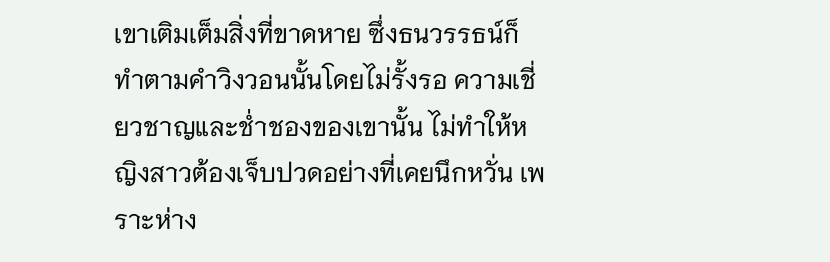เขาเติมเต็มสิ่งที่ขาดหาย ซึ่งธนวรรธน์ก็ทำตามคำวิงวอนนั้นโดยไม่รั้งรอ ความเชี่ยวชาญและช่ำชองของเขานั้น ไม่ทำให้หญิงสาวต้องเจ็บปวดอย่างที่เคยนึกหวั่น เพราะห่าง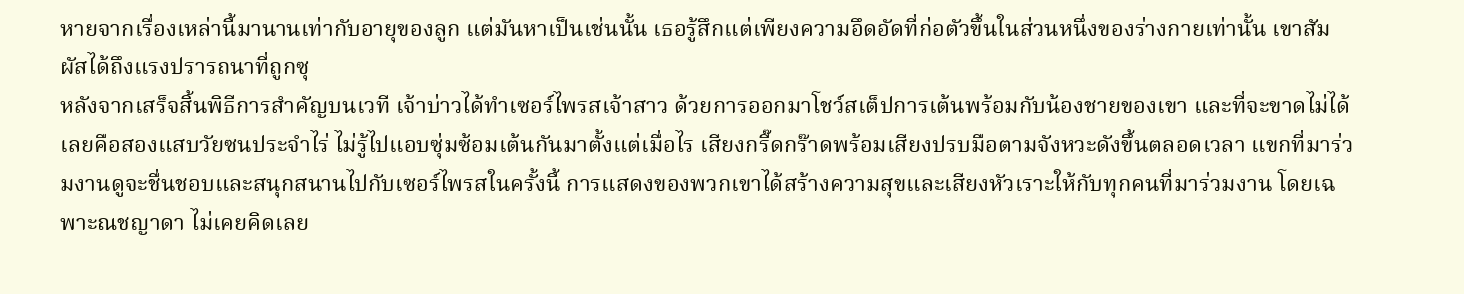หายจากเรื่องเหล่านี้มานานเท่ากับอายุของลูก แต่มันหาเป็นเช่นนั้น เธอรู้สึกแต่เพียงความอึดอัดที่ก่อตัวขึ้นในส่วนหนึ่งของร่างกายเท่านั้น เขาสัมผัสได้ถึงแรงปรารถนาที่ถูกซุ
หลังจากเสร็จสิ้นพิธีการสำคัญบนเวที เจ้าบ่าวได้ทำเซอร์ไพรสเจ้าสาว ด้วยการออกมาโชว์สเต็ปการเต้นพร้อมกับน้องชายของเขา และที่จะขาดไม่ได้เลยคือสองแสบวัยซนประจำไร่ ไม่รู้ไปแอบซุ่มซ้อมเต้นกันมาตั้งแต่เมื่อไร เสียงกรี๊ดกร๊าดพร้อมเสียงปรบมือตามจังหวะดังขึ้นตลอดเวลา แขกที่มาร่วมงานดูจะชื่นชอบและสนุกสนานไปกับเซอร์ไพรสในครั้งนี้ การแสดงของพวกเขาได้สร้างความสุขและเสียงหัวเราะให้กับทุกคนที่มาร่วมงาน โดยเฉพาะณชญาดา ไม่เคยคิดเลย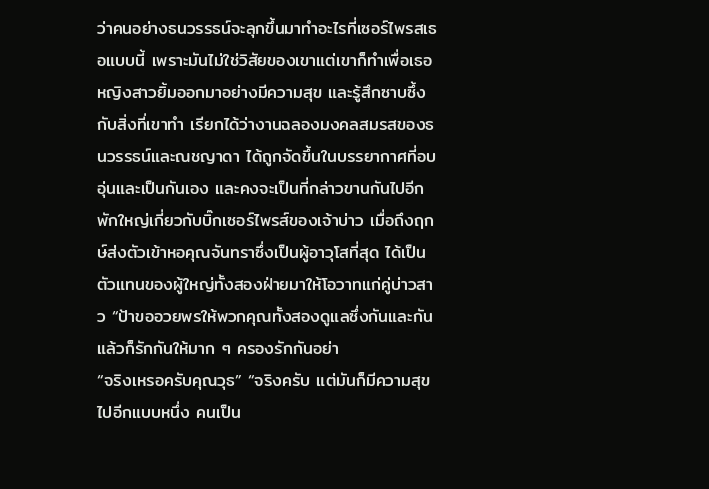ว่าคนอย่างธนวรรธน์จะลุกขึ้นมาทำอะไรที่เซอร์ไพรสเธอแบบนี้ เพราะมันไม่ใช่วิสัยของเขาแต่เขาก็ทำเพื่อเธอ หญิงสาวยิ้มออกมาอย่างมีความสุข และรู้สึกซาบซึ้งกับสิ่งที่เขาทำ เรียกได้ว่างานฉลองมงคลสมรสของธนวรรธน์และณชญาดา ได้ถูกจัดขึ้นในบรรยากาศที่อบอุ่นและเป็นกันเอง และคงจะเป็นที่กล่าวขานกันไปอีกพักใหญ่เกี่ยวกับบิ๊กเซอร์ไพรส์ของเจ้าบ่าว เมื่อถึงฤกษ์ส่งตัวเข้าหอคุณจันทราซึ่งเป็นผู้อาวุโสที่สุด ได้เป็นตัวแทนของผู้ใหญ่ทั้งสองฝ่ายมาให้โอวาทแก่คู่บ่าวสาว “ป้าขออวยพรให้พวกคุณทั้งสองดูแลซึ่งกันและกัน แล้วก็รักกันให้มาก ๆ ครองรักกันอย่า
“จริงเหรอครับคุณวุธ” “จริงครับ แต่มันก็มีความสุขไปอีกแบบหนึ่ง คนเป็น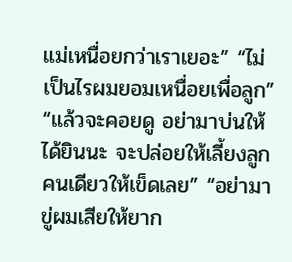แม่เหนื่อยกว่าเราเยอะ” “ไม่เป็นไรผมยอมเหนื่อยเพื่อลูก” “แล้วจะคอยดู อย่ามาบ่นให้ได้ยินนะ จะปล่อยให้เลี้ยงลูกคนเดียวให้เข็ดเลย” “อย่ามาขู่ผมเสียให้ยาก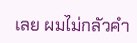เลย ผมไม่กลัวคำ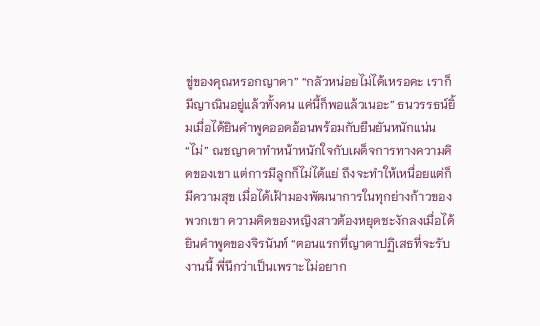ขู่ของคุณหรอกญาดา” “กลัวหน่อยไม่ได้เหรอคะ เราก็มีญาณินอยู่แล้วทั้งคน แค่นี้ก็พอแล้วเนอะ” ธนวรรธน์ยิ้มเมื่อได้ยินคำพูดออดอ้อนพร้อมกับยืนยันหนักแน่น “ไม่” ณชญาดาทำหน้าหนักใจกับเผด็จการทางความคิดของเขา แต่การมีลูกก็ไม่ได้แย่ ถึงจะทำให้เหนื่อยแต่ก็มีความสุข เมื่อได้เฝ้ามองพัฒนาการในทุกย่างก้าวของพวกเขา ความคิดของหญิงสาวต้องหยุดชะงักลงเมื่อได้ยินคำพูดของจิรนันท์ “ตอนแรกที่ญาดาปฏิเสธที่จะรับงานนี้ พี่นึกว่าเป็นเพราะไม่อยาก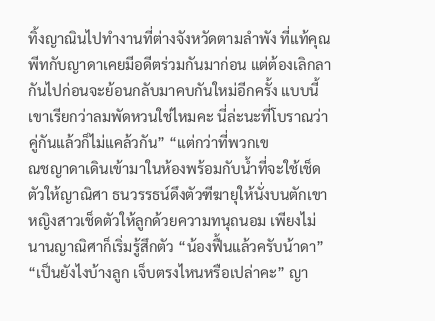ทิ้งญาณินไปทำงานที่ต่างจังหวัดตามลำพัง ที่แท้คุณพีทกับญาดาเคยมีอดีตร่วมกันมาก่อน แต่ต้องเลิกลากันไปก่อนจะย้อนกลับมาคบกันใหม่อีกครั้ง แบบนี้เขาเรียกว่าลมพัดหวนใช่ไหมคะ นี่ล่ะนะที่โบราณว่าคู่กันแล้วก็ไม่แคล้วกัน” “แต่กว่าที่พวกเข
ณชญาดาเดินเข้ามาในห้องพร้อมกับน้ำที่จะใช้เช็ดตัวให้ญาณิศา ธนวรรธน์ดึงตัวฑีฆายุให้นั่งบนตักเขา หญิงสาวเช็ดตัวให้ลูกด้วยความทนุถนอม เพียงไม่นานญาณิศาก็เริ่มรู้สึกตัว “น้องฟื้นแล้วครับน้าดา” “เป็นยังไงบ้างลูก เจ็บตรงไหนหรือเปล่าคะ” ญา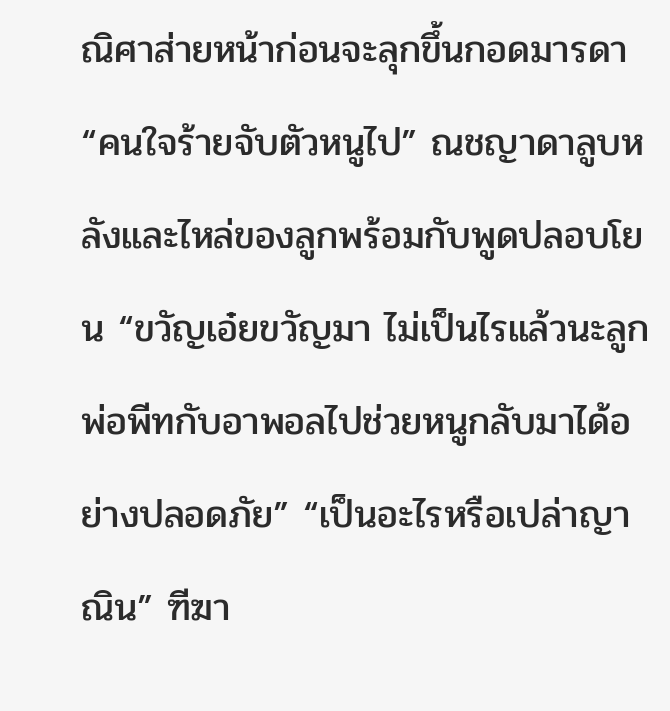ณิศาส่ายหน้าก่อนจะลุกขึ้นกอดมารดา “คนใจร้ายจับตัวหนูไป” ณชญาดาลูบหลังและไหล่ของลูกพร้อมกับพูดปลอบโยน “ขวัญเอ๋ยขวัญมา ไม่เป็นไรแล้วนะลูก พ่อพีทกับอาพอลไปช่วยหนูกลับมาได้อย่างปลอดภัย” “เป็นอะไรหรือเปล่าญาณิน” ฑีฆา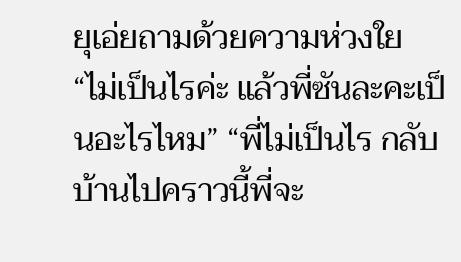ยุเอ่ยถามด้วยความห่วงใย “ไม่เป็นไรค่ะ แล้วพี่ซันละคะเป็นอะไรไหม” “พี่ไม่เป็นไร กลับบ้านไปคราวนี้พี่จะ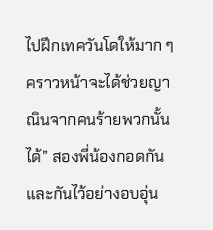ไปฝึกเทควันโดให้มาก ๆ คราวหน้าจะได้ช่วยญาณินจากคนร้ายพวกนั้นได้” สองพี่น้องกอดกันและกันไว้อย่างอบอุ่น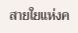สายใยแห่งค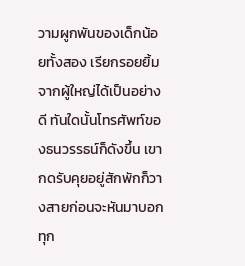วามผูกพันของเด็กน้อยทั้งสอง เรียกรอยยิ้มจากผู้ใหญ่ได้เป็นอย่างดี ทันใดนั้นโทรศัพท์ของธนวรรธน์ก็ดังขึ้น เขากดรับคุยอยู่สักพักก็วางสายก่อนจะหันมาบอกทุก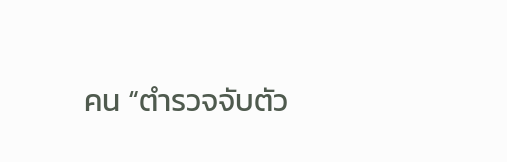คน “ตำรวจจับตัว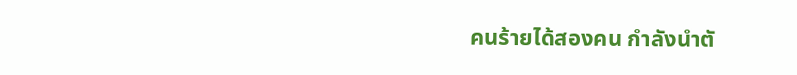คนร้ายได้สองคน กำลังนำตั